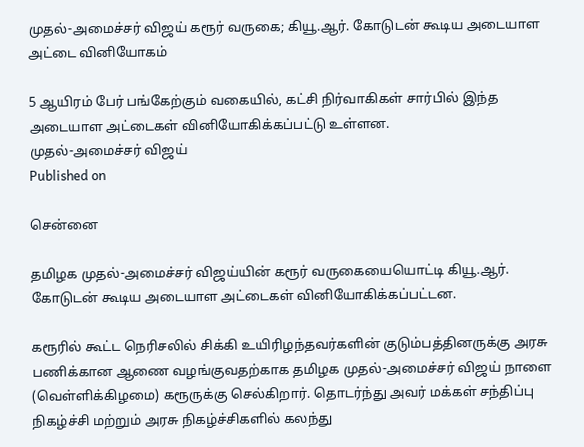முதல்-அமைச்சர் விஜய் கரூர் வருகை; கியூ.ஆர். கோடுடன் கூடிய அடையாள அட்டை வினியோகம்

5 ஆயிரம் பேர் பங்கேற்கும் வகையில், கட்சி நிர்வாகிகள் சார்பில் இந்த அடையாள அட்டைகள் வினியோகிக்கப்பட்டு உள்ளன.
முதல்-அமைச்சர் விஜய்
Published on

சென்னை

தமிழக முதல்-அமைச்சர் விஜய்யின் கரூர் வருகையையொட்டி கியூ.ஆர். கோடுடன் கூடிய அடையாள அட்டைகள் வினியோகிக்கப்பட்டன.

கரூரில் கூட்ட நெரிசலில் சிக்கி உயிரிழந்தவர்களின் குடும்பத்தினருக்கு அரசு பணிக்கான ஆணை வழங்குவதற்காக தமிழக முதல்-அமைச்சர் விஜய் நாளை (வெள்ளிக்கிழமை) கரூருக்கு செல்கிறார். தொடர்ந்து அவர் மக்கள் சந்திப்பு நிகழ்ச்சி மற்றும் அரசு நிகழ்ச்சிகளில் கலந்து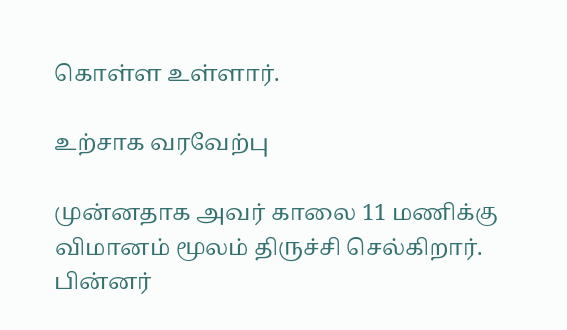கொள்ள உள்ளார்.

உற்சாக வரவேற்பு

முன்னதாக அவர் காலை 11 மணிக்கு விமானம் மூலம் திருச்சி செல்கிறார். பின்னர்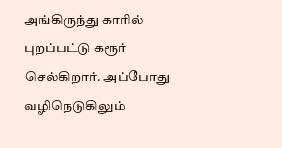அங்கிருந்து காரில் புறப்பட்டு கரூர் செல்கிறார். அப்போது வழிநெடுகிலும்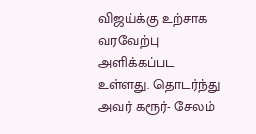விஜய்க்கு உற்சாக வரவேற்பு அளிக்கப்பட உள்ளது. தொடர்ந்து அவர் கரூர்- சேலம்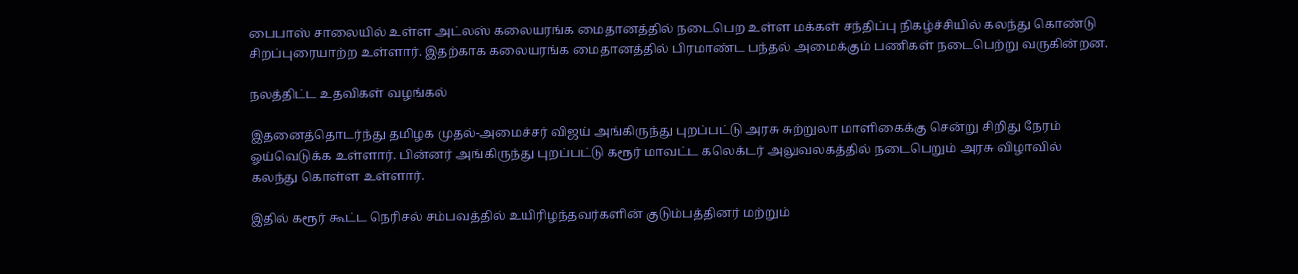பைபாஸ் சாலையில் உள்ள அட்லஸ் கலையரங்க மைதானத்தில் நடைபெற உள்ள மக்கள் சந்திப்பு நிகழ்ச்சியில் கலந்து கொண்டு சிறப்புரையாற்ற உள்ளார். இதற்காக கலையரங்க மைதானத்தில் பிரமாண்ட பந்தல் அமைக்கும் பணிகள் நடைபெற்று வருகின்றன.

நலத்திட்ட உதவிகள் வழங்கல்

இதனைத்தொடர்ந்து தமிழக முதல்-அமைச்சர் விஜய் அங்கிருந்து புறப்பட்டு அரசு சுற்றுலா மாளிகைக்கு சென்று சிறிது நேரம் ஓய்வெடுக்க உள்ளார். பின்னர் அங்கிருந்து புறப்பட்டு கரூர் மாவட்ட கலெக்டர் அலுவலகத்தில் நடைபெறும் அரசு விழாவில் கலந்து கொள்ள உள்ளார்.

இதில் கரூர் கூட்ட நெரிசல் சம்பவத்தில் உயிரிழந்தவர்களின் குடும்பத்தினர் மற்றும்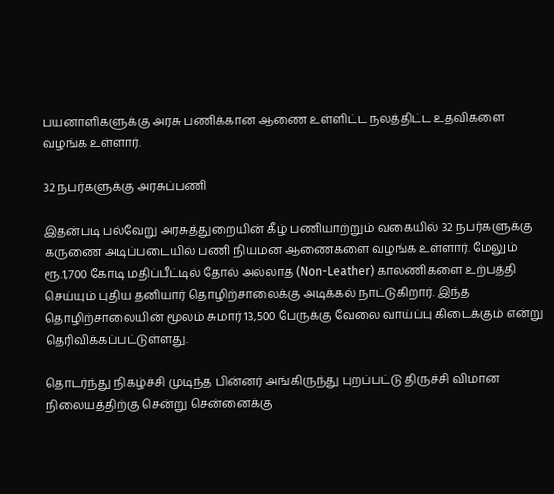பயனாளிகளுக்கு அரசு பணிக்கான ஆணை உள்ளிட்ட நலத்திட்ட உதவிகளை வழங்க உள்ளார்.

32 நபர்களுக்கு அரசுப்பணி

இதன்படி பல்வேறு அரசுத்துறையின் கீழ் பணியாற்றும் வகையில் 32 நபர்களுக்கு கருணை அடிப்படையில் பணி நியமன ஆணைகளை வழங்க உள்ளார். மேலும் ரூ.1,700 கோடி மதிப்பீட்டில் தோல் அல்லாத (Non-Leather) காலணிகளை உற்பத்தி செய்யும் புதிய தனியார் தொழிற்சாலைக்கு அடிக்கல் நாட்டுகிறார். இந்த தொழிற்சாலையின் மூலம் சுமார் 13,500 பேருக்கு வேலை வாய்ப்பு கிடைக்கும் என்று தெரிவிக்கப்பட்டுள்ளது.

தொடர்ந்து நிகழ்ச்சி முடிந்த பின்னர் அங்கிருந்து புறப்பட்டு திருச்சி விமான நிலையத்திற்கு சென்று சென்னைக்கு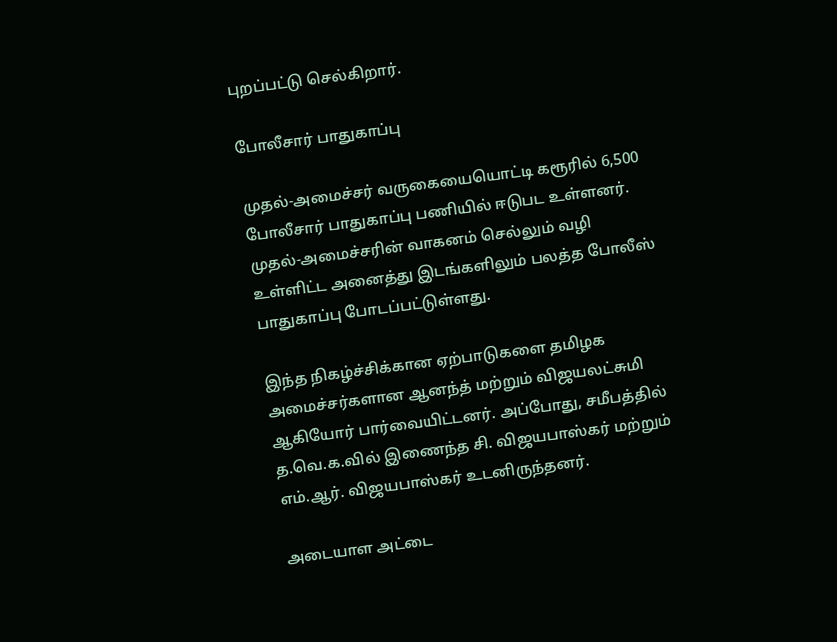புறப்பட்டு செல்கிறார்.

போலீசார் பாதுகாப்பு

முதல்-அமைச்சர் வருகையையொட்டி கரூரில் 6,500 போலீசார் பாதுகாப்பு பணியில் ஈடுபட உள்ளனர். முதல்-அமைச்சரின் வாகனம் செல்லும் வழி உள்ளிட்ட அனைத்து இடங்களிலும் பலத்த போலீஸ் பாதுகாப்பு போடப்பட்டுள்ளது.

இந்த நிகழ்ச்சிக்கான ஏற்பாடுகளை தமிழக அமைச்சர்களான ஆனந்த் மற்றும் விஜயலட்சுமி ஆகியோர் பார்வையிட்டனர். அப்போது, சமீபத்தில் த.வெ.க.வில் இணைந்த சி. விஜயபாஸ்கர் மற்றும் எம்.ஆர். விஜயபாஸ்கர் உடனிருந்தனர்.

அடையாள அட்டை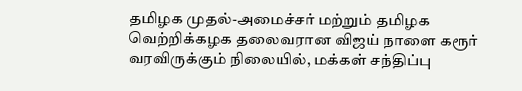தமிழக முதல்-அமைச்சர் மற்றும் தமிழக வெற்றிக்கழக தலைவரான விஜய் நாளை கரூர் வரவிருக்கும் நிலையில், மக்கள் சந்திப்பு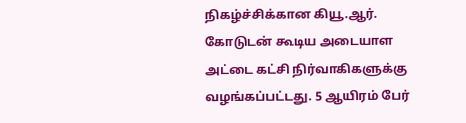நிகழ்ச்சிக்கான கியூ.ஆர். கோடுடன் கூடிய அடையாள அட்டை கட்சி நிர்வாகிகளுக்கு வழங்கப்பட்டது. 5 ஆயிரம் பேர்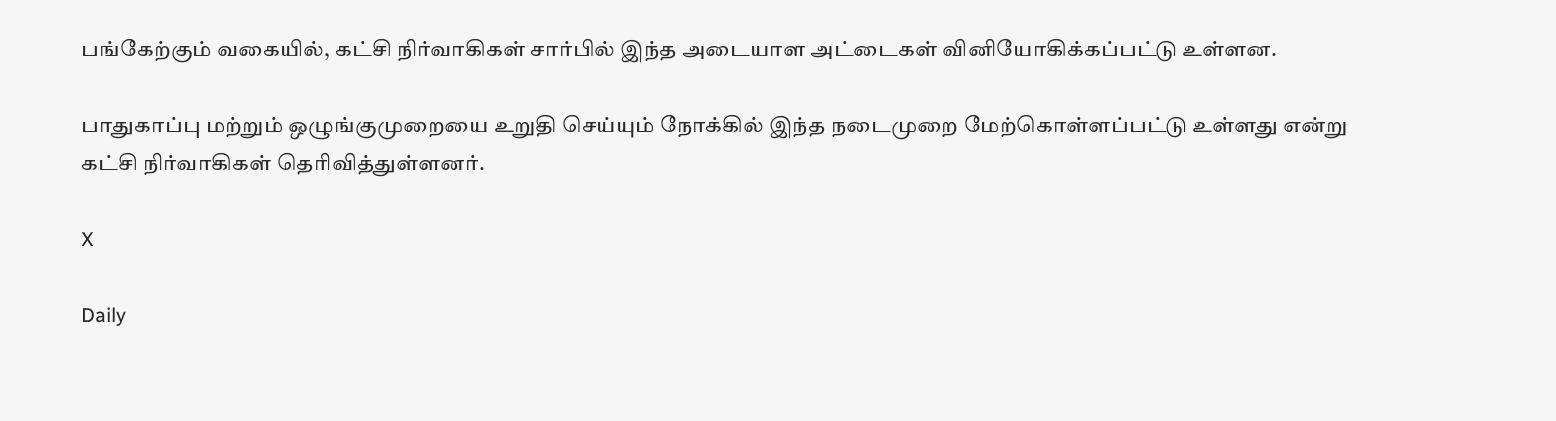பங்கேற்கும் வகையில், கட்சி நிர்வாகிகள் சார்பில் இந்த அடையாள அட்டைகள் வினியோகிக்கப்பட்டு உள்ளன.

பாதுகாப்பு மற்றும் ஒழுங்குமுறையை உறுதி செய்யும் நோக்கில் இந்த நடைமுறை மேற்கொள்ளப்பட்டு உள்ளது என்று கட்சி நிர்வாகிகள் தெரிவித்துள்ளனர்.

X

Daily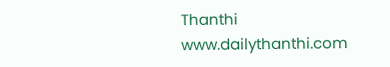Thanthi
www.dailythanthi.com